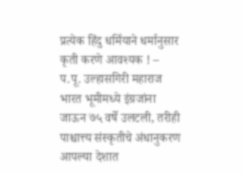प्रत्येक हिंदु धर्मियाने धर्मानुसार कृती करणे आवश्यक ! – प.पू. उल्हासगिरी महाराज
भारत भूमीमध्ये इंग्रजांना जाऊन ७५ वर्षे उलटली, तरीही पाश्चात्त्य संस्कृतीचे अंधानुकरण आपल्या देशात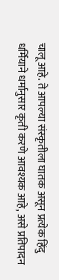चालू आहे. ते आपल्या संस्कृतीला घातक असून प्रत्येक हिंदु धर्मियाने धर्मानुसार कृती करणे आवश्यक आहे, असे प्रतिपादन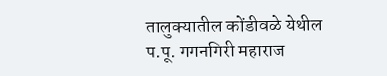तालुक्यातील कोंडीवळे येथील प.पू. गगनगिरी महाराज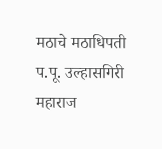मठाचे मठाधिपती प.पू. उल्हासगिरी महाराज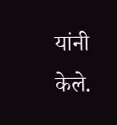यांनी केले.